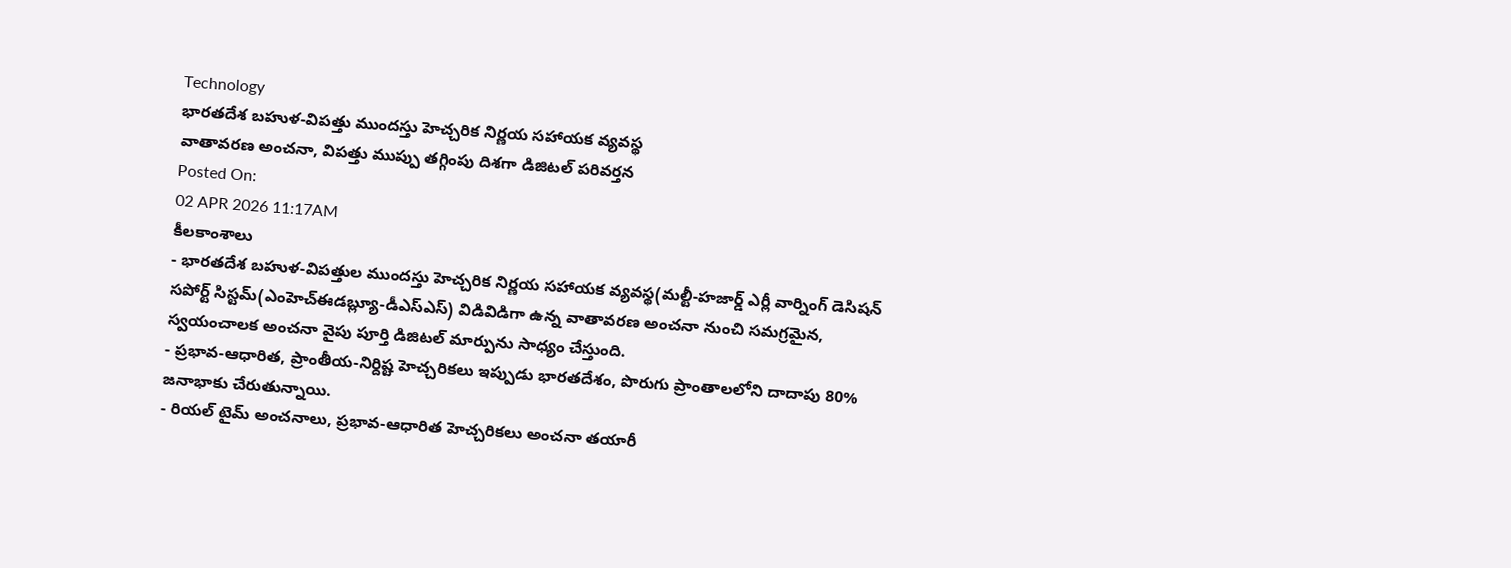Technology
భారతదేశ బహుళ-విపత్తు ముందస్తు హెచ్చరిక నిర్ణయ సహాయక వ్యవస్థ
వాతావరణ అంచనా, విపత్తు ముప్పు తగ్గింపు దిశగా డిజిటల్ పరివర్తన
Posted On:
02 APR 2026 11:17AM
కీలకాంశాలు
- భారతదేశ బహుళ-విపత్తుల ముందస్తు హెచ్చరిక నిర్ణయ సహాయక వ్యవస్థ(మల్టీ-హజార్డ్ ఎర్లీ వార్నింగ్ డెసిషన్ సపోర్ట్ సిస్టమ్(ఎంహెచ్ఈడబ్ల్యూ-డీఎస్ఎస్) విడివిడిగా ఉన్న వాతావరణ అంచనా నుంచి సమగ్రమైన, స్వయంచాలక అంచనా వైపు పూర్తి డిజిటల్ మార్పును సాధ్యం చేస్తుంది.
- ప్రభావ-ఆధారిత, ప్రాంతీయ-నిర్దిష్ట హెచ్చరికలు ఇప్పుడు భారతదేశం, పొరుగు ప్రాంతాలలోని దాదాపు 80% జనాభాకు చేరుతున్నాయి.
- రియల్ టైమ్ అంచనాలు, ప్రభావ-ఆధారిత హెచ్చరికలు అంచనా తయారీ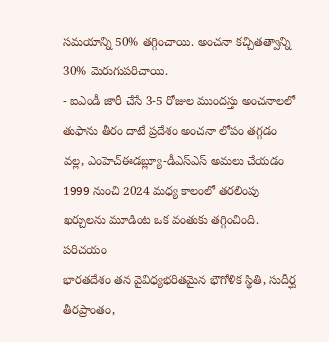సమయాన్ని 50% తగ్గించాయి. అంచనా కచ్చితత్వాన్ని 30% మెరుగుపరిచాయి.
- ఐఎండీ జారీ చేసే 3-5 రోజుల ముందస్తు అంచనాలలో తుఫాను తీరం దాటే ప్రదేశం అంచనా లోపం తగ్గడం వల్ల, ఎంహెచ్ఈడబ్ల్యూ-డీఎస్ఎస్ అమలు చేయడం 1999 నుంచి 2024 మధ్య కాలంలో తరలింపు ఖర్చులను మూడింట ఒక వంతుకు తగ్గించింది.
పరిచయం
భారతదేశం తన వైవిధ్యభరితమైన భౌగోళిక స్థితి, సుదీర్ఘ తీరప్రాంతం,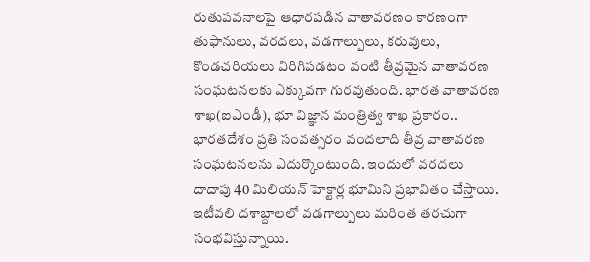రుతుపవనాలపై ఆధారపడిన వాతావరణం కారణంగా తుఫానులు, వరదలు, వడగాల్పులు, కరువులు, కొండచరియలు విరిగిపడటం వంటి తీవ్రమైన వాతావరణ సంఘటనలకు ఎక్కువగా గురవుతుంది. భారత వాతావరణ శాఖ(ఐఎండీ), భూ విజ్ఞాన మంత్రిత్వ శాఖ ప్రకారం.. భారతదేశం ప్రతి సంవత్సరం వందలాది తీవ్ర వాతావరణ సంఘటనలను ఎదుర్కొంటుంది. ఇందులో వరదలు దాదాపు 40 మిలియన్ హెక్టార్ల భూమిని ప్రభావితం చేస్తాయి. ఇటీవలి దశాబ్దాలలో వడగాల్పులు మరింత తరచుగా సంభవిస్తున్నాయి.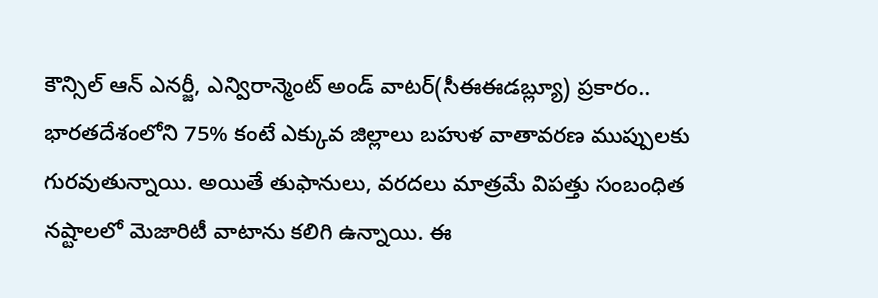కౌన్సిల్ ఆన్ ఎనర్జీ, ఎన్విరాన్మెంట్ అండ్ వాటర్(సీఈఈడబ్ల్యూ) ప్రకారం.. భారతదేశంలోని 75% కంటే ఎక్కువ జిల్లాలు బహుళ వాతావరణ ముప్పులకు గురవుతున్నాయి. అయితే తుఫానులు, వరదలు మాత్రమే విపత్తు సంబంధిత నష్టాలలో మెజారిటీ వాటాను కలిగి ఉన్నాయి. ఈ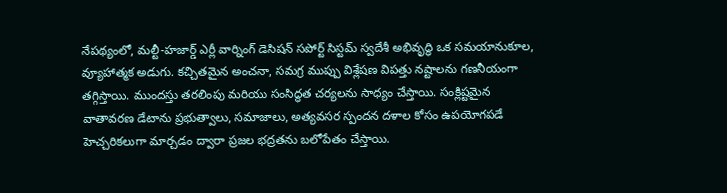నేపథ్యంలో, మల్టీ-హజార్డ్ ఎర్లీ వార్నింగ్ డెసిషన్ సపోర్ట్ సిస్టమ్ స్వదేశీ అభివృద్ధి ఒక సమయానుకూల, వ్యూహాత్మక అడుగు. కచ్చితమైన అంచనా, సమగ్ర ముప్పు విశ్లేషణ విపత్తు నష్టాలను గణనీయంగా తగ్గిస్తాయి. ముందస్తు తరలింపు మరియు సంసిద్ధత చర్యలను సాధ్యం చేస్తాయి. సంక్లిష్టమైన వాతావరణ డేటాను ప్రభుత్వాలు, సమాజాలు, అత్యవసర స్పందన దళాల కోసం ఉపయోగపడే హెచ్చరికలుగా మార్చడం ద్వారా ప్రజల భద్రతను బలోపేతం చేస్తాయి.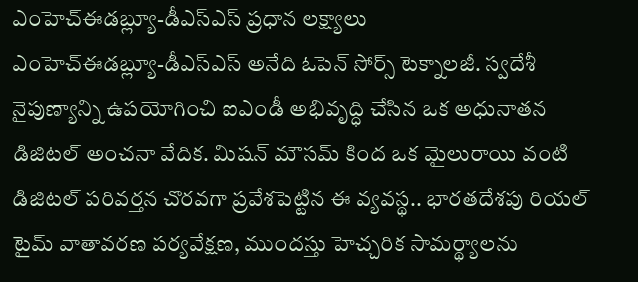ఎంహెచ్ఈడబ్ల్యూ-డీఎస్ఎస్ ప్రధాన లక్ష్యాలు
ఎంహెచ్ఈడబ్ల్యూ-డీఎస్ఎస్ అనేది ఓపెన్ సోర్స్ టెక్నాలజీ. స్వదేశీ నైపుణ్యాన్ని ఉపయోగించి ఐఎండీ అభివృద్ధి చేసిన ఒక అధునాతన డిజిటల్ అంచనా వేదిక. మిషన్ మౌసమ్ కింద ఒక మైలురాయి వంటి డిజిటల్ పరివర్తన చొరవగా ప్రవేశపెట్టిన ఈ వ్యవస్థ.. భారతదేశపు రియల్ టైమ్ వాతావరణ పర్యవేక్షణ, ముందస్తు హెచ్చరిక సామర్థ్యాలను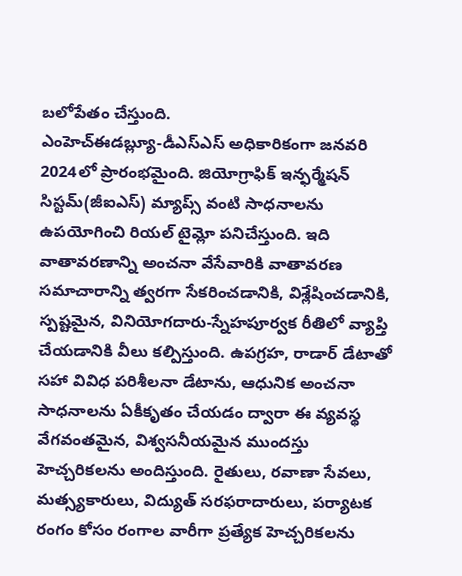బలోపేతం చేస్తుంది.
ఎంహెచ్ఈడబ్ల్యూ-డీఎస్ఎస్ అధికారికంగా జనవరి 2024లో ప్రారంభమైంది. జియోగ్రాఫిక్ ఇన్ఫర్మేషన్ సిస్టమ్(జీఐఎస్) మ్యాప్స్ వంటి సాధనాలను ఉపయోగించి రియల్ టైమ్లో పనిచేస్తుంది. ఇది వాతావరణాన్ని అంచనా వేసేవారికి వాతావరణ సమాచారాన్ని త్వరగా సేకరించడానికి, విశ్లేషించడానికి, స్పష్టమైన, వినియోగదారు-స్నేహపూర్వక రీతిలో వ్యాప్తి చేయడానికి వీలు కల్పిస్తుంది. ఉపగ్రహ, రాడార్ డేటాతో సహా వివిధ పరిశీలనా డేటాను, ఆధునిక అంచనా సాధనాలను ఏకీకృతం చేయడం ద్వారా ఈ వ్యవస్థ వేగవంతమైన, విశ్వసనీయమైన ముందస్తు హెచ్చరికలను అందిస్తుంది. రైతులు, రవాణా సేవలు, మత్స్యకారులు, విద్యుత్ సరఫరాదారులు, పర్యాటక రంగం కోసం రంగాల వారీగా ప్రత్యేక హెచ్చరికలను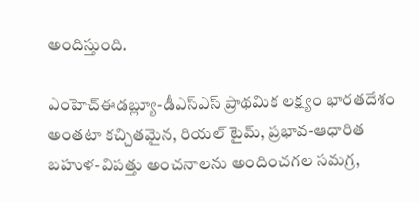అందిస్తుంది.

ఎంహెచ్ఈడబ్ల్యూ-డీఎస్ఎస్ ప్రాథమిక లక్ష్యం భారతదేశం అంతటా కచ్చితమైన, రియల్ టైమ్, ప్రభావ-ఆధారిత బహుళ-విపత్తు అంచనాలను అందించగల సమగ్ర,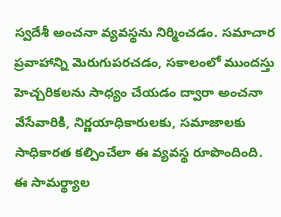స్వదేశీ అంచనా వ్యవస్థను నిర్మించడం. సమాచార ప్రవాహాన్ని మెరుగుపరచడం, సకాలంలో ముందస్తు హెచ్చరికలను సాధ్యం చేయడం ద్వారా అంచనా వేసేవారికి, నిర్ణయాధికారులకు, సమాజాలకు సాధికారత కల్పించేలా ఈ వ్యవస్థ రూపొందింది. ఈ సామర్థ్యాల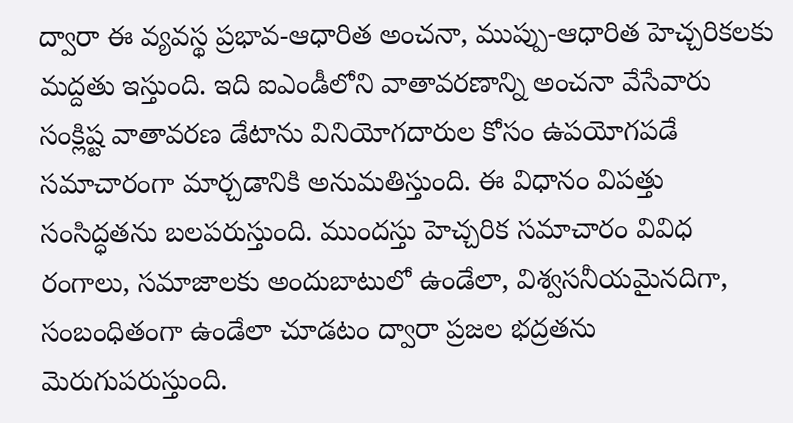ద్వారా ఈ వ్యవస్థ ప్రభావ-ఆధారిత అంచనా, ముప్పు-ఆధారిత హెచ్చరికలకు మద్దతు ఇస్తుంది. ఇది ఐఎండీలోని వాతావరణాన్ని అంచనా వేసేవారు సంక్లిష్ట వాతావరణ డేటాను వినియోగదారుల కోసం ఉపయోగపడే సమాచారంగా మార్చడానికి అనుమతిస్తుంది. ఈ విధానం విపత్తు సంసిద్ధతను బలపరుస్తుంది. ముందస్తు హెచ్చరిక సమాచారం వివిధ రంగాలు, సమాజాలకు అందుబాటులో ఉండేలా, విశ్వసనీయమైనదిగా, సంబంధితంగా ఉండేలా చూడటం ద్వారా ప్రజల భద్రతను మెరుగుపరుస్తుంది.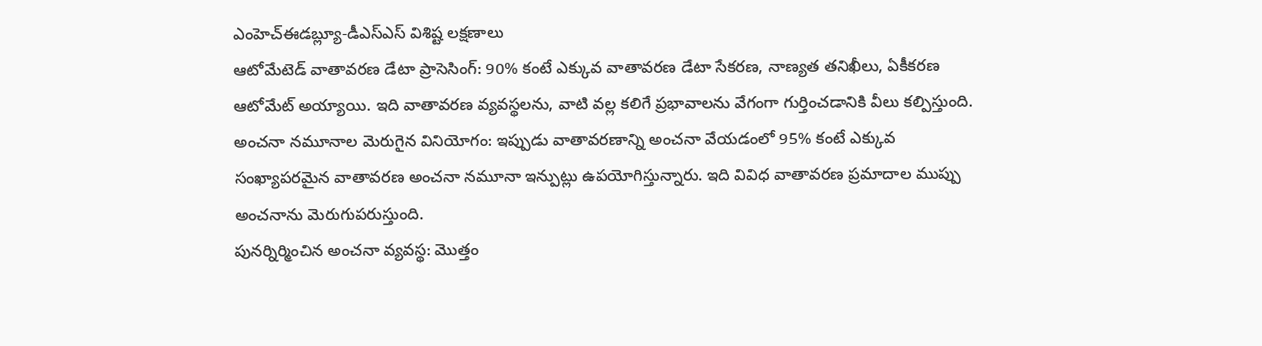ఎంహెచ్ఈడబ్ల్యూ-డీఎస్ఎస్ విశిష్ట లక్షణాలు
ఆటోమేటెడ్ వాతావరణ డేటా ప్రాసెసింగ్: 90% కంటే ఎక్కువ వాతావరణ డేటా సేకరణ, నాణ్యత తనిఖీలు, ఏకీకరణ ఆటోమేట్ అయ్యాయి. ఇది వాతావరణ వ్యవస్థలను, వాటి వల్ల కలిగే ప్రభావాలను వేగంగా గుర్తించడానికి వీలు కల్పిస్తుంది.
అంచనా నమూనాల మెరుగైన వినియోగం: ఇప్పుడు వాతావరణాన్ని అంచనా వేయడంలో 95% కంటే ఎక్కువ సంఖ్యాపరమైన వాతావరణ అంచనా నమూనా ఇన్పుట్లు ఉపయోగిస్తున్నారు. ఇది వివిధ వాతావరణ ప్రమాదాల ముప్పు అంచనాను మెరుగుపరుస్తుంది.
పునర్నిర్మించిన అంచనా వ్యవస్థ: మొత్తం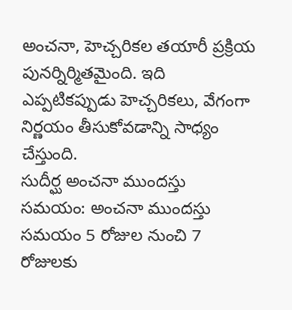అంచనా, హెచ్చరికల తయారీ ప్రక్రియ పునర్నిర్మితమైంది. ఇది ఎప్పటికప్పుడు హెచ్చరికలు, వేగంగా నిర్ణయం తీసుకోవడాన్ని సాధ్యం చేస్తుంది.
సుదీర్ఘ అంచనా ముందస్తు సమయం: అంచనా ముందస్తు సమయం 5 రోజుల నుంచి 7 రోజులకు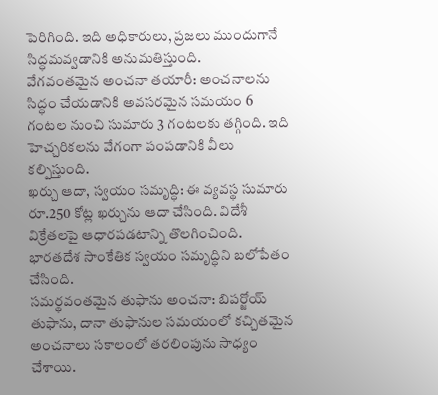పెరిగింది. ఇది అధికారులు, ప్రజలు ముందుగానే సిద్ధమవ్వడానికి అనుమతిస్తుంది.
వేగవంతమైన అంచనా తయారీ: అంచనాలను సిద్ధం చేయడానికి అవసరమైన సమయం 6 గంటల నుంచి సుమారు 3 గంటలకు తగ్గింది. ఇది హెచ్చరికలను వేగంగా పంపడానికి వీలు కల్పిస్తుంది.
ఖర్చు ఆదా, స్వయం సమృద్ధి: ఈ వ్యవస్థ సుమారు రూ.250 కోట్ల ఖర్చును ఆదా చేసింది. విదేశీ విక్రేతలపై ఆధారపడటాన్ని తొలగించింది. భారతదేశ సాంకేతిక స్వయం సమృద్ధిని బలోపేతం చేసింది.
సమర్థవంతమైన తుఫాను అంచనా: బిపర్జోయ్ తుఫాను, దానా తుఫానుల సమయంలో కచ్చితమైన అంచనాలు సకాలంలో తరలింపును సాధ్యం చేశాయి.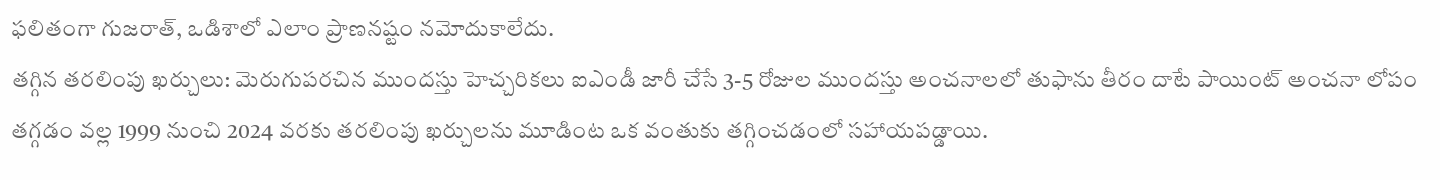ఫలితంగా గుజరాత్, ఒడిశాలో ఎలాం ప్రాణనష్టం నమోదుకాలేదు.
తగ్గిన తరలింపు ఖర్చులు: మెరుగుపరచిన ముందస్తు హెచ్చరికలు ఐఎండీ జారీ చేసే 3-5 రోజుల ముందస్తు అంచనాలలో తుఫాను తీరం దాటే పాయింట్ అంచనా లోపం తగ్గడం వల్ల 1999 నుంచి 2024 వరకు తరలింపు ఖర్చులను మూడింట ఒక వంతుకు తగ్గించడంలో సహాయపడ్డాయి.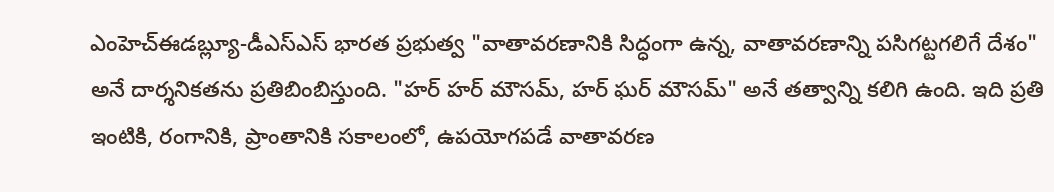ఎంహెచ్ఈడబ్ల్యూ-డీఎస్ఎస్ భారత ప్రభుత్వ "వాతావరణానికి సిద్ధంగా ఉన్న, వాతావరణాన్ని పసిగట్టగలిగే దేశం" అనే దార్శనికతను ప్రతిబింబిస్తుంది. "హర్ హర్ మౌసమ్, హర్ ఘర్ మౌసమ్" అనే తత్వాన్ని కలిగి ఉంది. ఇది ప్రతి ఇంటికి, రంగానికి, ప్రాంతానికి సకాలంలో, ఉపయోగపడే వాతావరణ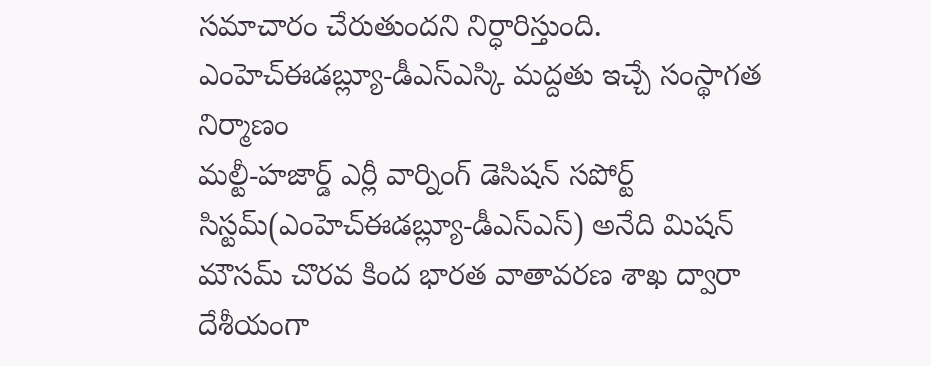సమాచారం చేరుతుందని నిర్ధారిస్తుంది.
ఎంహెచ్ఈడబ్ల్యూ-డీఎస్ఎస్కి మద్దతు ఇచ్చే సంస్థాగత నిర్మాణం
మల్టీ-హజార్డ్ ఎర్లీ వార్నింగ్ డెసిషన్ సపోర్ట్ సిస్టమ్(ఎంహెచ్ఈడబ్ల్యూ-డీఎస్ఎస్) అనేది మిషన్ మౌసమ్ చొరవ కింద భారత వాతావరణ శాఖ ద్వారా దేశీయంగా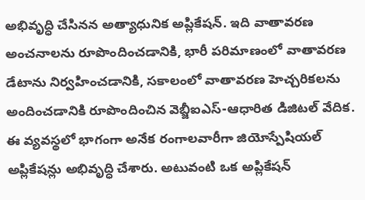అభివృద్ధి చేసినన అత్యాధునిక అప్లికేషన్. ఇది వాతావరణ అంచనాలను రూపొందించడానికి, భారీ పరిమాణంలో వాతావరణ డేటాను నిర్వహించడానికి, సకాలంలో వాతావరణ హెచ్చరికలను అందించడానికి రూపొందించిన వెబ్జీఐఎస్-ఆధారిత డిజిటల్ వేదిక. ఈ వ్యవస్థలో భాగంగా అనేక రంగాలవారీగా జియోస్పేషియల్ అప్లికేషన్లు అభివృద్ధి చేశారు. అటువంటి ఒక అప్లికేషన్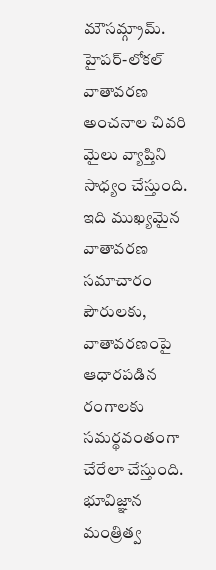మౌసమ్గ్రామ్. హైపర్-లోకల్ వాతావరణ అంచనాల చివరి మైలు వ్యాప్తిని సాధ్యం చేస్తుంది. ఇది ముఖ్యమైన వాతావరణ సమాచారం పౌరులకు, వాతావరణంపై ఆధారపడిన రంగాలకు సమర్థవంతంగా చేరేలా చేస్తుంది.
భూవిజ్ఞాన మంత్రిత్వ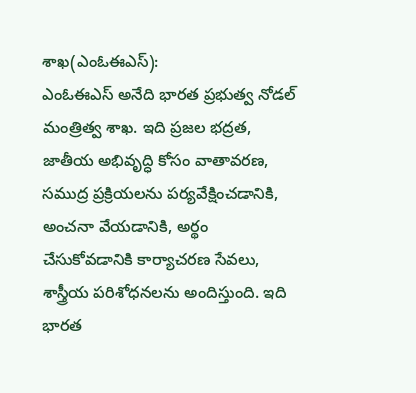శాఖ(ఎంఓఈఎస్):
ఎంఓఈఎస్ అనేది భారత ప్రభుత్వ నోడల్ మంత్రిత్వ శాఖ. ఇది ప్రజల భద్రత, జాతీయ అభివృద్ధి కోసం వాతావరణ, సముద్ర ప్రక్రియలను పర్యవేక్షించడానికి, అంచనా వేయడానికి, అర్థం చేసుకోవడానికి కార్యాచరణ సేవలు, శాస్త్రీయ పరిశోధనలను అందిస్తుంది. ఇది భారత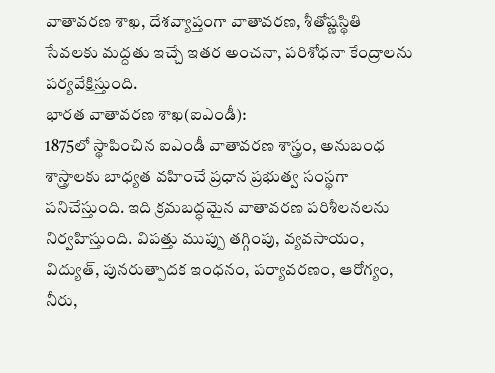వాతావరణ శాఖ, దేశవ్యాప్తంగా వాతావరణ, శీతోష్ణస్థితి సేవలకు మద్దతు ఇచ్చే ఇతర అంచనా, పరిశోధనా కేంద్రాలను పర్యవేక్షిస్తుంది.
భారత వాతావరణ శాఖ(ఐఎండీ):
1875లో స్థాపించిన ఐఎండీ వాతావరణ శాస్త్రం, అనుబంధ శాస్త్రాలకు బాధ్యత వహించే ప్రధాన ప్రభుత్వ సంస్థగా పనిచేస్తుంది. ఇది క్రమబద్ధమైన వాతావరణ పరిశీలనలను నిర్వహిస్తుంది. విపత్తు ముప్పు తగ్గింపు, వ్యవసాయం, విద్యుత్, పునరుత్పాదక ఇంధనం, పర్యావరణం, ఆరోగ్యం, నీరు,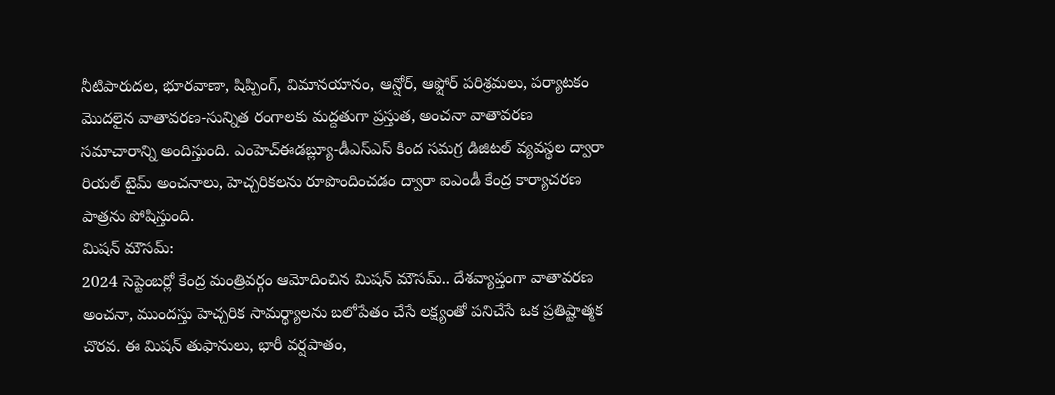నీటిపారుదల, భూరవాణా, షిప్పింగ్, విమానయానం, ఆన్షోర్, ఆఫ్షోర్ పరిశ్రమలు, పర్యాటకం మొదలైన వాతావరణ-సున్నిత రంగాలకు మద్దతుగా ప్రస్తుత, అంచనా వాతావరణ సమాచారాన్ని అందిస్తుంది. ఎంహెచ్ఈడబ్ల్యూ-డీఎస్ఎస్ కింద సమగ్ర డిజిటల్ వ్యవస్థల ద్వారా రియల్ టైమ్ అంచనాలు, హెచ్చరికలను రూపొందించడం ద్వారా ఐఎండీ కేంద్ర కార్యాచరణ పాత్రను పోషిస్తుంది.
మిషన్ మౌసమ్:
2024 సెప్టెంబర్లో కేంద్ర మంత్రివర్గం ఆమోదించిన మిషన్ మౌసమ్.. దేశవ్యాప్తంగా వాతావరణ అంచనా, ముందస్తు హెచ్చరిక సామర్థ్యాలను బలోపేతం చేసే లక్ష్యంతో పనిచేసే ఒక ప్రతిష్టాత్మక చొరవ. ఈ మిషన్ తుఫానులు, భారీ వర్షపాతం,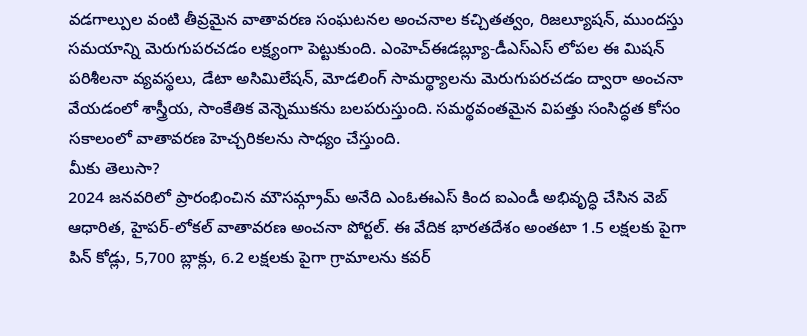వడగాల్పుల వంటి తీవ్రమైన వాతావరణ సంఘటనల అంచనాల కచ్చితత్వం, రిజల్యూషన్, ముందస్తు సమయాన్ని మెరుగుపరచడం లక్ష్యంగా పెట్టుకుంది. ఎంహెచ్ఈడబ్ల్యూ-డీఎస్ఎస్ లోపల ఈ మిషన్ పరిశీలనా వ్యవస్థలు, డేటా అసిమిలేషన్, మోడలింగ్ సామర్థ్యాలను మెరుగుపరచడం ద్వారా అంచనా వేయడంలో శాస్త్రీయ, సాంకేతిక వెన్నెముకను బలపరుస్తుంది. సమర్థవంతమైన విపత్తు సంసిద్ధత కోసం సకాలంలో వాతావరణ హెచ్చరికలను సాధ్యం చేస్తుంది.
మీకు తెలుసా?
2024 జనవరిలో ప్రారంభించిన మౌసమ్గ్రామ్ అనేది ఎంఓఈఎస్ కింద ఐఎండీ అభివృద్ధి చేసిన వెబ్ ఆధారిత, హైపర్-లోకల్ వాతావరణ అంచనా పోర్టల్. ఈ వేదిక భారతదేశం అంతటా 1.5 లక్షలకు పైగా పిన్ కోడ్లు, 5,700 బ్లాక్లు, 6.2 లక్షలకు పైగా గ్రామాలను కవర్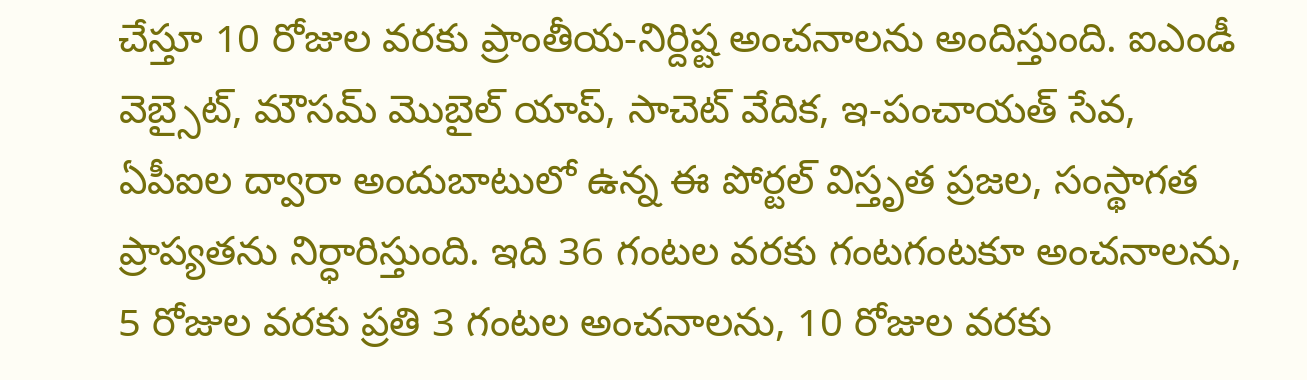చేస్తూ 10 రోజుల వరకు ప్రాంతీయ-నిర్దిష్ట అంచనాలను అందిస్తుంది. ఐఎండీ వెబ్సైట్, మౌసమ్ మొబైల్ యాప్, సాచెట్ వేదిక, ఇ-పంచాయత్ సేవ, ఏపీఐల ద్వారా అందుబాటులో ఉన్న ఈ పోర్టల్ విస్తృత ప్రజల, సంస్థాగత ప్రాప్యతను నిర్ధారిస్తుంది. ఇది 36 గంటల వరకు గంటగంటకూ అంచనాలను, 5 రోజుల వరకు ప్రతి 3 గంటల అంచనాలను, 10 రోజుల వరకు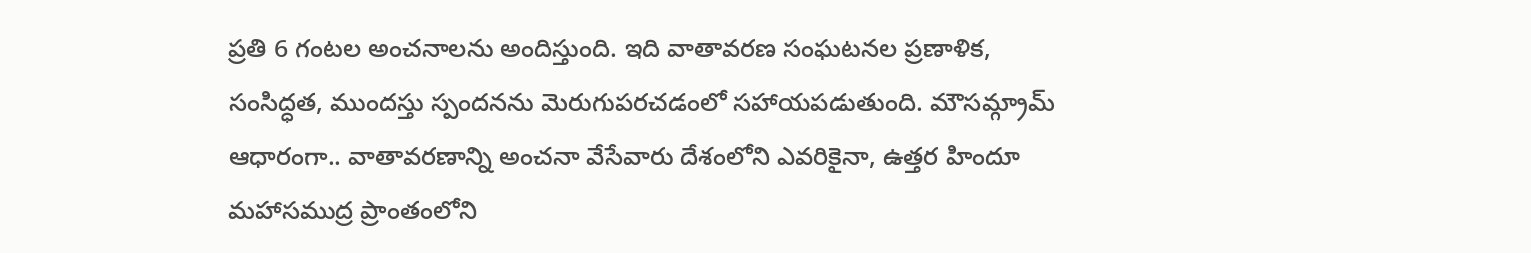ప్రతి 6 గంటల అంచనాలను అందిస్తుంది. ఇది వాతావరణ సంఘటనల ప్రణాళిక, సంసిద్ధత, ముందస్తు స్పందనను మెరుగుపరచడంలో సహాయపడుతుంది. మౌసమ్గ్రామ్ ఆధారంగా.. వాతావరణాన్ని అంచనా వేసేవారు దేశంలోని ఎవరికైనా, ఉత్తర హిందూ మహాసముద్ర ప్రాంతంలోని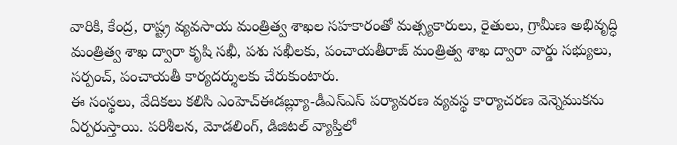వారికి, కేంద్ర, రాష్ట్ర వ్యవసాయ మంత్రిత్వ శాఖల సహకారంతో మత్స్యకారులు, రైతులు, గ్రామీణ అభివృద్ధి మంత్రిత్వ శాఖ ద్వారా కృషి సఖీ, పశు సఖీలకు, పంచాయతీరాజ్ మంత్రిత్వ శాఖ ద్వారా వార్డు సభ్యులు, సర్పంచ్, పంచాయతీ కార్యదర్శులకు చేరుకుంటారు.
ఈ సంస్థలు, వేదికలు కలిసి ఎంహెచ్ఈడబ్ల్యూ-డీఎస్ఎస్ పర్యావరణ వ్యవస్థ కార్యాచరణ వెన్నెముకను ఏర్పరుస్తాయి. పరిశీలన, మోడలింగ్, డిజిటల్ వ్యాప్తిలో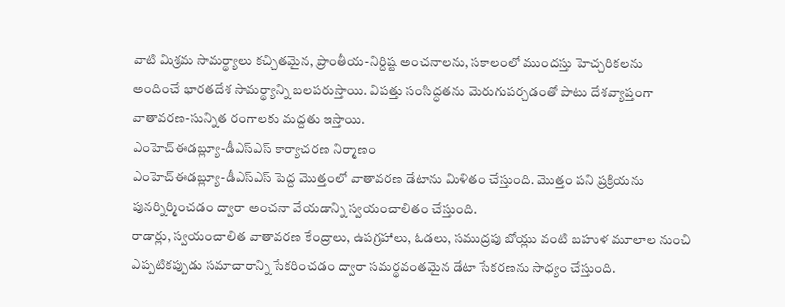వాటి మిశ్రమ సామర్థ్యాలు కచ్చితమైన, ప్రాంతీయ-నిర్దిష్ట అంచనాలను, సకాలంలో ముందస్తు హెచ్చరికలను అందించే భారతదేశ సామర్థ్యాన్ని బలపరుస్తాయి. విపత్తు సంసిద్ధతను మెరుగుపర్చడంతో పాటు దేశవ్యాప్తంగా వాతావరణ-సున్నిత రంగాలకు మద్దతు ఇస్తాయి.
ఎంహెచ్ఈడబ్ల్యూ-డీఎస్ఎస్ కార్యాచరణ నిర్మాణం
ఎంహెచ్ఈడబ్ల్యూ-డీఎస్ఎస్ పెద్ద మొత్తంలో వాతావరణ డేటాను మిళితం చేస్తుంది. మొత్తం పని ప్రక్రియను పునర్నిర్మించడం ద్వారా అంచనా వేయడాన్ని స్వయంచాలితం చేస్తుంది.
రాడార్లు, స్వయంచాలిత వాతావరణ కేంద్రాలు, ఉపగ్రహాలు, ఓడలు, సముద్రపు బోయ్లు వంటి బహుళ మూలాల నుంచి ఎప్పటికప్పుడు సమాచారాన్ని సేకరించడం ద్వారా సమర్థవంతమైన డేటా సేకరణను సాధ్యం చేస్తుంది.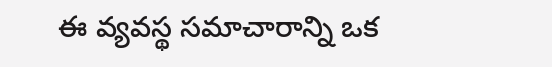ఈ వ్యవస్థ సమాచారాన్ని ఒక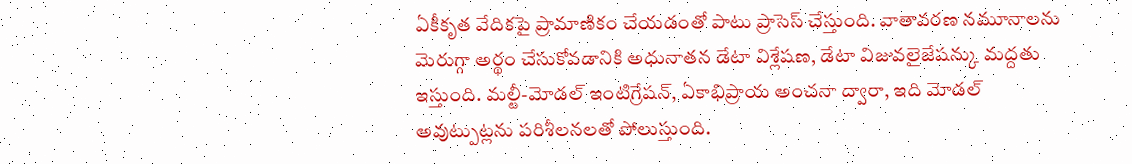ఏకీకృత వేదికపై ప్రామాణికం చేయడంతో పాటు ప్రాసెస్ చేస్తుంది. వాతావరణ నమూనాలను మెరుగ్గా అర్థం చేసుకోవడానికి అధునాతన డేటా విశ్లేషణ, డేటా విజువలైజేషన్కు మద్దతు ఇస్తుంది. మల్టీ-మోడల్ ఇంటిగ్రేషన్, ఏకాభిప్రాయ అంచనా ద్వారా, ఇది మోడల్ అవుట్పుట్లను పరిశీలనలతో పోలుస్తుంది.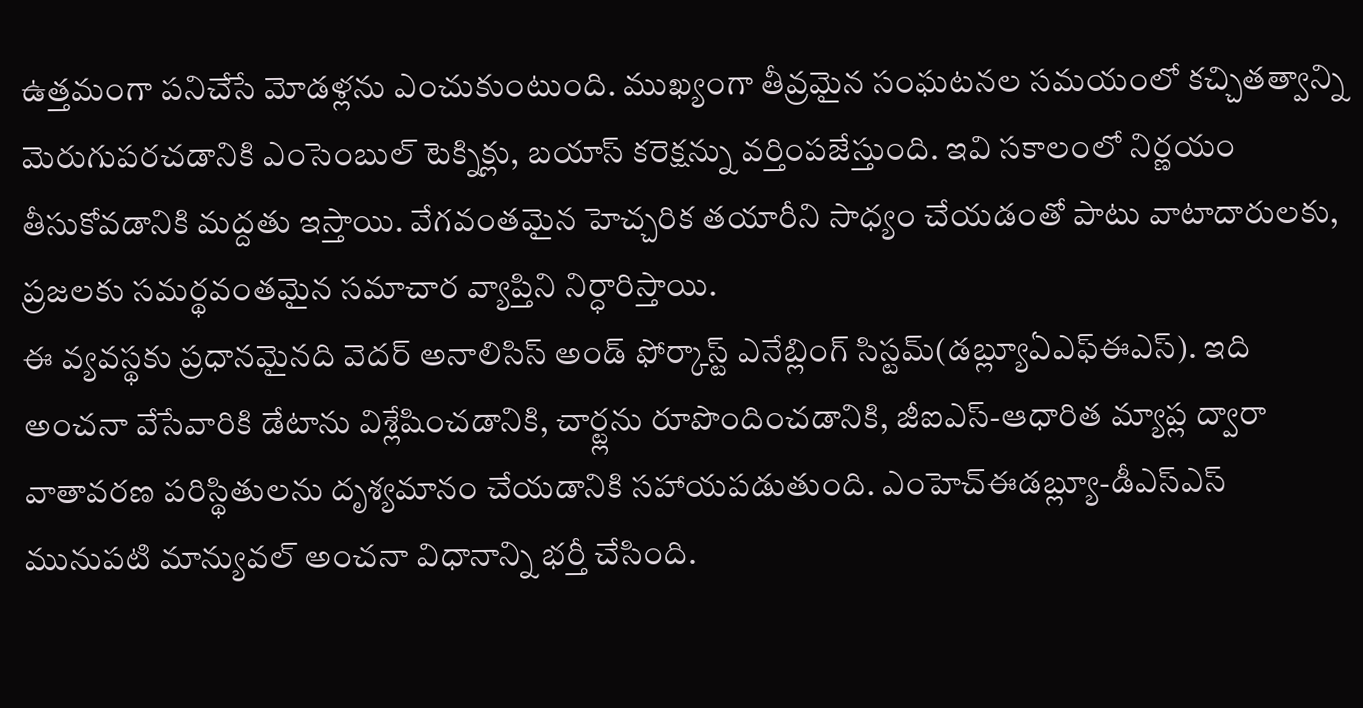ఉత్తమంగా పనిచేసే మోడళ్లను ఎంచుకుంటుంది. ముఖ్యంగా తీవ్రమైన సంఘటనల సమయంలో కచ్చితత్వాన్ని మెరుగుపరచడానికి ఎంసెంబుల్ టెక్నిక్లు, బయాస్ కరెక్షన్ను వర్తింపజేస్తుంది. ఇవి సకాలంలో నిర్ణయం తీసుకోవడానికి మద్దతు ఇస్తాయి. వేగవంతమైన హెచ్చరిక తయారీని సాధ్యం చేయడంతో పాటు వాటాదారులకు, ప్రజలకు సమర్థవంతమైన సమాచార వ్యాప్తిని నిర్ధారిస్తాయి.
ఈ వ్యవస్థకు ప్రధానమైనది వెదర్ అనాలిసిస్ అండ్ ఫోర్కాస్ట్ ఎనేబ్లింగ్ సిస్టమ్(డబ్ల్యూఏఎఫ్ఈఎస్). ఇది అంచనా వేసేవారికి డేటాను విశ్లేషించడానికి, చార్ట్లను రూపొందించడానికి, జీఐఎస్-ఆధారిత మ్యాప్ల ద్వారా వాతావరణ పరిస్థితులను దృశ్యమానం చేయడానికి సహాయపడుతుంది. ఎంహెచ్ఈడబ్ల్యూ-డీఎస్ఎస్ మునుపటి మాన్యువల్ అంచనా విధానాన్ని భర్తీ చేసింది.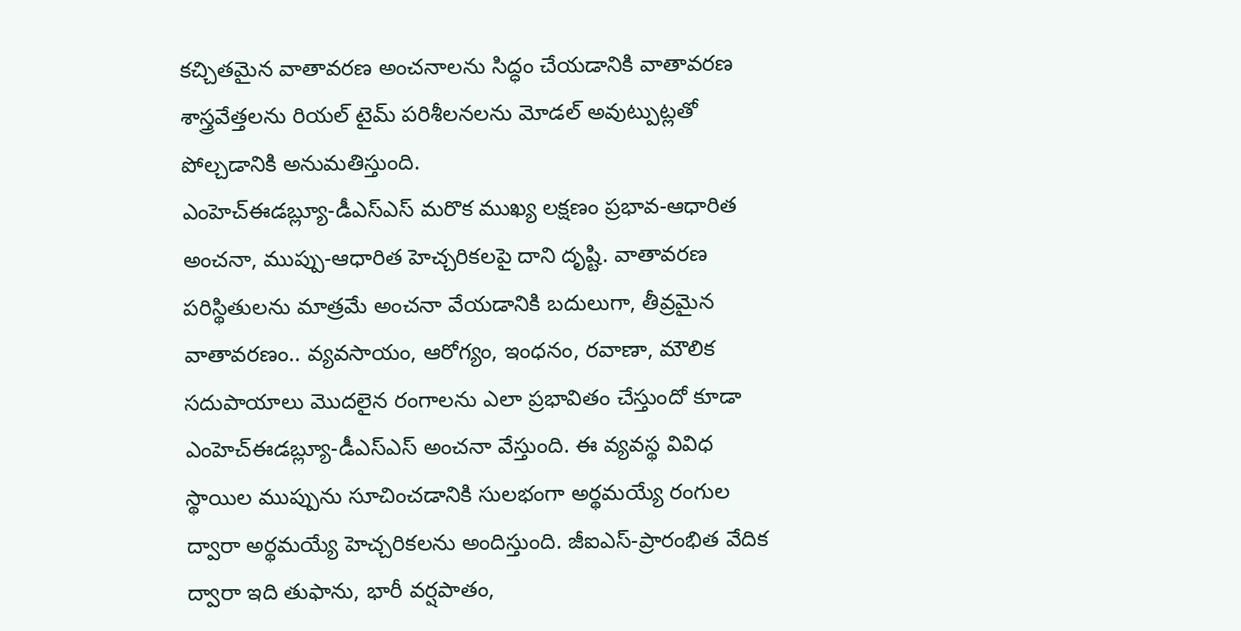కచ్చితమైన వాతావరణ అంచనాలను సిద్ధం చేయడానికి వాతావరణ శాస్త్రవేత్తలను రియల్ టైమ్ పరిశీలనలను మోడల్ అవుట్పుట్లతో పోల్చడానికి అనుమతిస్తుంది.
ఎంహెచ్ఈడబ్ల్యూ-డీఎస్ఎస్ మరొక ముఖ్య లక్షణం ప్రభావ-ఆధారిత అంచనా, ముప్పు-ఆధారిత హెచ్చరికలపై దాని దృష్టి. వాతావరణ పరిస్థితులను మాత్రమే అంచనా వేయడానికి బదులుగా, తీవ్రమైన వాతావరణం.. వ్యవసాయం, ఆరోగ్యం, ఇంధనం, రవాణా, మౌలిక సదుపాయాలు మొదలైన రంగాలను ఎలా ప్రభావితం చేస్తుందో కూడా ఎంహెచ్ఈడబ్ల్యూ-డీఎస్ఎస్ అంచనా వేస్తుంది. ఈ వ్యవస్థ వివిధ స్థాయిల ముప్పును సూచించడానికి సులభంగా అర్థమయ్యే రంగుల ద్వారా అర్థమయ్యే హెచ్చరికలను అందిస్తుంది. జీఐఎస్-ప్రారంభిత వేదిక ద్వారా ఇది తుఫాను, భారీ వర్షపాతం,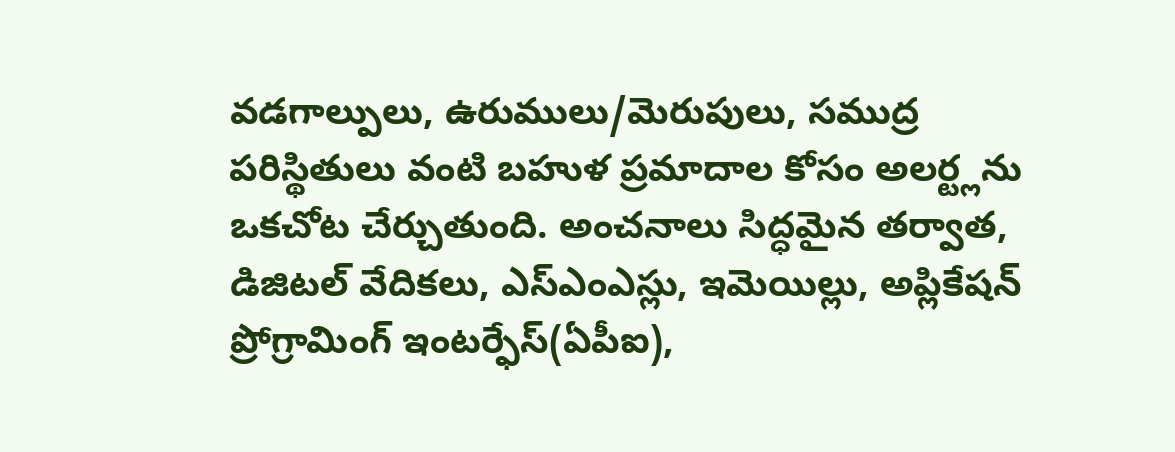వడగాల్పులు, ఉరుములు/మెరుపులు, సముద్ర పరిస్థితులు వంటి బహుళ ప్రమాదాల కోసం అలర్ట్లను ఒకచోట చేర్చుతుంది. అంచనాలు సిద్ధమైన తర్వాత, డిజిటల్ వేదికలు, ఎస్ఎంఎస్లు, ఇమెయిల్లు, అప్లికేషన్ ప్రోగ్రామింగ్ ఇంటర్ఫేస్(ఏపీఐ),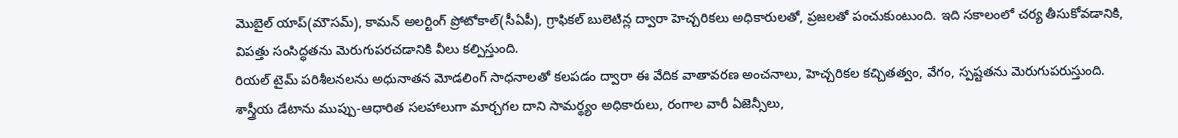మొబైల్ యాప్(మౌసమ్), కామన్ అలర్టింగ్ ప్రోటోకాల్(సీఏపీ), గ్రాఫికల్ బులెటిన్ల ద్వారా హెచ్చరికలు అధికారులతో, ప్రజలతో పంచుకుంటుంది. ఇది సకాలంలో చర్య తీసుకోవడానికి, విపత్తు సంసిద్ధతను మెరుగుపరచడానికి వీలు కల్పిస్తుంది.
రియల్ టైమ్ పరిశీలనలను అధునాతన మోడలింగ్ సాధనాలతో కలపడం ద్వారా ఈ వేదిక వాతావరణ అంచనాలు, హెచ్చరికల కచ్చితత్వం, వేగం, స్పష్టతను మెరుగుపరుస్తుంది. శాస్త్రీయ డేటాను ముప్పు-ఆధారిత సలహాలుగా మార్చగల దాని సామర్థ్యం అధికారులు, రంగాల వారీ ఏజెన్సీలు,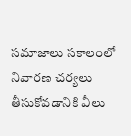సమాజాలు సకాలంలో నివారణ చర్యలు తీసుకోవడానికి వీలు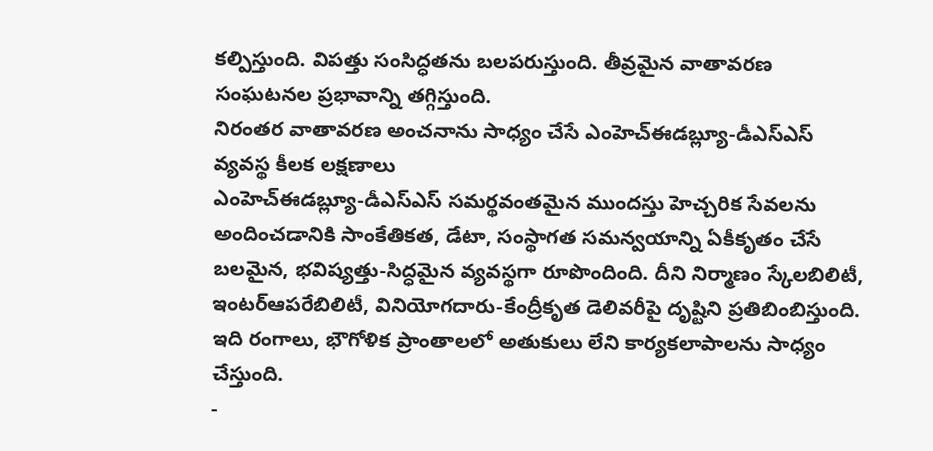కల్పిస్తుంది. విపత్తు సంసిద్ధతను బలపరుస్తుంది. తీవ్రమైన వాతావరణ సంఘటనల ప్రభావాన్ని తగ్గిస్తుంది.
నిరంతర వాతావరణ అంచనాను సాధ్యం చేసే ఎంహెచ్ఈడబ్ల్యూ-డీఎస్ఎస్ వ్యవస్థ కీలక లక్షణాలు
ఎంహెచ్ఈడబ్ల్యూ-డీఎస్ఎస్ సమర్థవంతమైన ముందస్తు హెచ్చరిక సేవలను అందించడానికి సాంకేతికత, డేటా, సంస్థాగత సమన్వయాన్ని ఏకీకృతం చేసే బలమైన, భవిష్యత్తు-సిద్ధమైన వ్యవస్థగా రూపొందింది. దీని నిర్మాణం స్కేలబిలిటీ, ఇంటర్ఆపరేబిలిటీ, వినియోగదారు-కేంద్రీకృత డెలివరీపై దృష్టిని ప్రతిబింబిస్తుంది. ఇది రంగాలు, భౌగోళిక ప్రాంతాలలో అతుకులు లేని కార్యకలాపాలను సాధ్యం చేస్తుంది.
-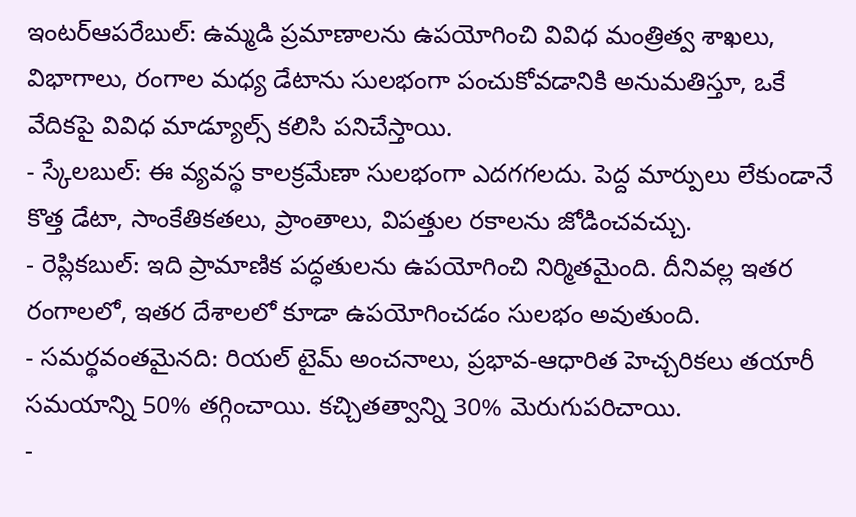ఇంటర్ఆపరేబుల్: ఉమ్మడి ప్రమాణాలను ఉపయోగించి వివిధ మంత్రిత్వ శాఖలు, విభాగాలు, రంగాల మధ్య డేటాను సులభంగా పంచుకోవడానికి అనుమతిస్తూ, ఒకే వేదికపై వివిధ మాడ్యూల్స్ కలిసి పనిచేస్తాయి.
- స్కేలబుల్: ఈ వ్యవస్థ కాలక్రమేణా సులభంగా ఎదగగలదు. పెద్ద మార్పులు లేకుండానే కొత్త డేటా, సాంకేతికతలు, ప్రాంతాలు, విపత్తుల రకాలను జోడించవచ్చు.
- రెప్లికబుల్: ఇది ప్రామాణిక పద్ధతులను ఉపయోగించి నిర్మితమైంది. దీనివల్ల ఇతర రంగాలలో, ఇతర దేశాలలో కూడా ఉపయోగించడం సులభం అవుతుంది.
- సమర్థవంతమైనది: రియల్ టైమ్ అంచనాలు, ప్రభావ-ఆధారిత హెచ్చరికలు తయారీ సమయాన్ని 50% తగ్గించాయి. కచ్చితత్వాన్ని 30% మెరుగుపరిచాయి.
-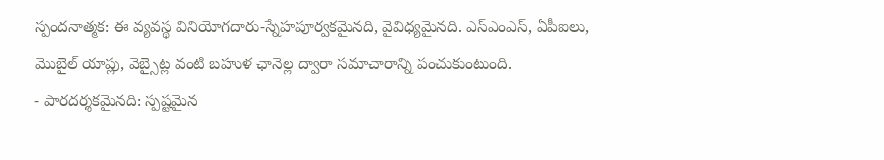స్పందనాత్మక: ఈ వ్యవస్థ వినియోగదారు-స్నేహపూర్వకమైనది, వైవిధ్యమైనది. ఎస్ఎంఎస్, ఏపీఐలు, మొబైల్ యాప్లు, వెబ్సైట్ల వంటి బహుళ ఛానెల్ల ద్వారా సమాచారాన్ని పంచుకుంటుంది.
- పారదర్శకమైనది: స్పష్టమైన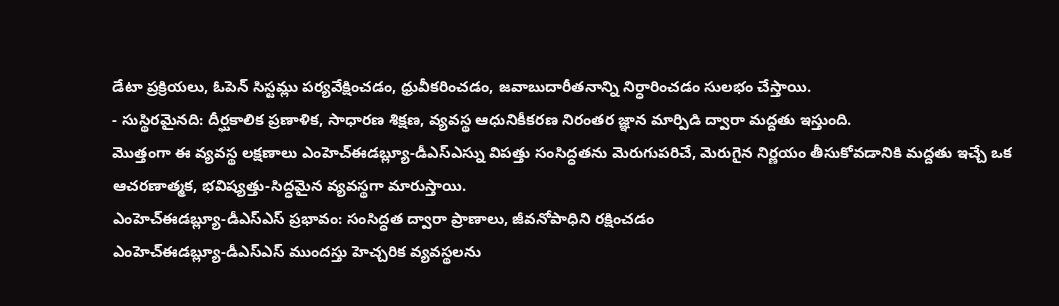డేటా ప్రక్రియలు, ఓపెన్ సిస్టమ్లు పర్యవేక్షించడం, ధ్రువీకరించడం, జవాబుదారీతనాన్ని నిర్ధారించడం సులభం చేస్తాయి.
- సుస్థిరమైనది: దీర్ఘకాలిక ప్రణాళిక, సాధారణ శిక్షణ, వ్యవస్థ ఆధునికీకరణ నిరంతర జ్ఞాన మార్పిడి ద్వారా మద్దతు ఇస్తుంది.
మొత్తంగా ఈ వ్యవస్థ లక్షణాలు ఎంహెచ్ఈడబ్ల్యూ-డీఎస్ఎస్ను విపత్తు సంసిద్ధతను మెరుగుపరిచే, మెరుగైన నిర్ణయం తీసుకోవడానికి మద్దతు ఇచ్చే ఒక ఆచరణాత్మక, భవిష్యత్తు-సిద్ధమైన వ్యవస్థగా మారుస్తాయి.
ఎంహెచ్ఈడబ్ల్యూ-డీఎస్ఎస్ ప్రభావం: సంసిద్ధత ద్వారా ప్రాణాలు, జీవనోపాధిని రక్షించడం
ఎంహెచ్ఈడబ్ల్యూ-డీఎస్ఎస్ ముందస్తు హెచ్చరిక వ్యవస్థలను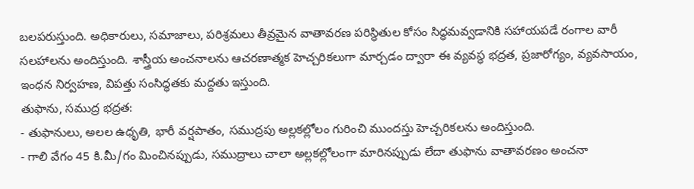బలపరుస్తుంది. అధికారులు, సమాజాలు, పరిశ్రమలు తీవ్రమైన వాతావరణ పరిస్థితుల కోసం సిద్ధమవ్వడానికి సహాయపడే రంగాల వారీ సలహాలను అందిస్తుంది. శాస్త్రీయ అంచనాలను ఆచరణాత్మక హెచ్చరికలుగా మార్చడం ద్వారా ఈ వ్యవస్థ భద్రత, ప్రజారోగ్యం, వ్యవసాయం, ఇంధన నిర్వహణ, విపత్తు సంసిద్ధతకు మద్దతు ఇస్తుంది.
తుఫాను, సముద్ర భద్రత:
- తుఫానులు, అలల ఉధృతి, భారీ వర్షపాతం, సముద్రపు అల్లకల్లోలం గురించి ముందస్తు హెచ్చరికలను అందిస్తుంది.
- గాలి వేగం 45 కి.మీ/గం మించినప్పుడు, సముద్రాలు చాలా అల్లకల్లోలంగా మారినప్పుడు లేదా తుఫాను వాతావరణం అంచనా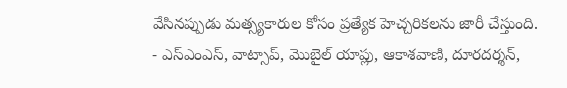వేసినప్పుడు మత్స్యకారుల కోసం ప్రత్యేక హెచ్చరికలను జారీ చేస్తుంది.
- ఎస్ఎంఎస్, వాట్సాప్, మొబైల్ యాప్లు, ఆకాశవాణి, దూరదర్శన్,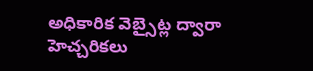అధికారిక వెబ్సైట్ల ద్వారా హెచ్చరికలు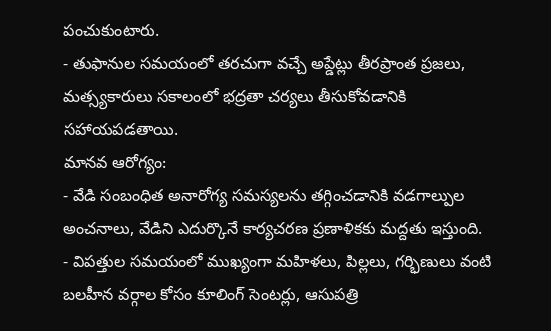పంచుకుంటారు.
- తుఫానుల సమయంలో తరచుగా వచ్చే అప్డేట్లు తీరప్రాంత ప్రజలు, మత్స్యకారులు సకాలంలో భద్రతా చర్యలు తీసుకోవడానికి సహాయపడతాయి.
మానవ ఆరోగ్యం:
- వేడి సంబంధిత అనారోగ్య సమస్యలను తగ్గించడానికి వడగాల్పుల అంచనాలు, వేడిని ఎదుర్కొనే కార్యచరణ ప్రణాళికకు మద్దతు ఇస్తుంది.
- విపత్తుల సమయంలో ముఖ్యంగా మహిళలు, పిల్లలు, గర్భిణులు వంటి బలహీన వర్గాల కోసం కూలింగ్ సెంటర్లు, ఆసుపత్రి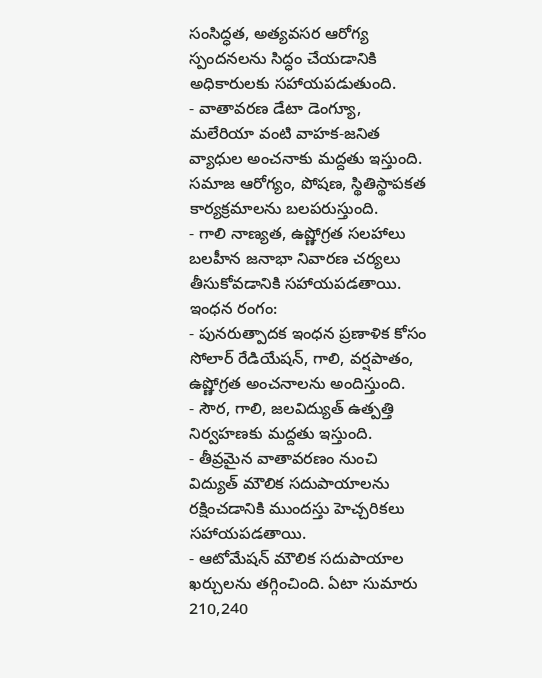సంసిద్ధత, అత్యవసర ఆరోగ్య స్పందనలను సిద్ధం చేయడానికి అధికారులకు సహాయపడుతుంది.
- వాతావరణ డేటా డెంగ్యూ, మలేరియా వంటి వాహక-జనిత వ్యాధుల అంచనాకు మద్దతు ఇస్తుంది. సమాజ ఆరోగ్యం, పోషణ, స్థితిస్థాపకత కార్యక్రమాలను బలపరుస్తుంది.
- గాలి నాణ్యత, ఉష్ణోగ్రత సలహాలు బలహీన జనాభా నివారణ చర్యలు తీసుకోవడానికి సహాయపడతాయి.
ఇంధన రంగం:
- పునరుత్పాదక ఇంధన ప్రణాళిక కోసం సోలార్ రేడియేషన్, గాలి, వర్షపాతం, ఉష్ణోగ్రత అంచనాలను అందిస్తుంది.
- సౌర, గాలి, జలవిద్యుత్ ఉత్పత్తి నిర్వహణకు మద్దతు ఇస్తుంది.
- తీవ్రమైన వాతావరణం నుంచి విద్యుత్ మౌలిక సదుపాయాలను రక్షించడానికి ముందస్తు హెచ్చరికలు సహాయపడతాయి.
- ఆటోమేషన్ మౌలిక సదుపాయాల ఖర్చులను తగ్గించింది. ఏటా సుమారు 210,240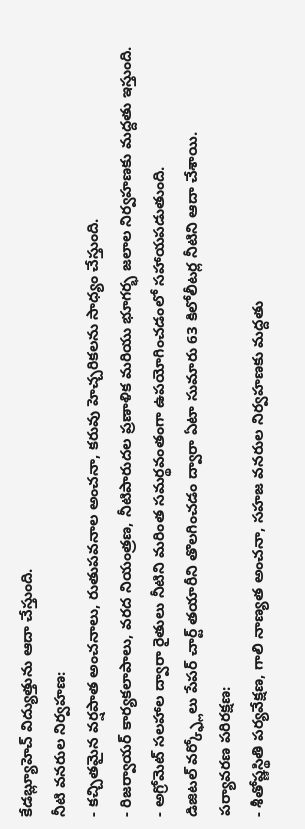కేడబ్ల్యూహెచ్ విద్యుత్తును ఆదా చేస్తుంది.
నీటి వనరుల నిర్వహణ:
- కచ్చితమైన వర్షపాత అంచనాలు, రుతుపవనాల అంచనా, కరువు హెచ్చరికలను సాధ్యం చేస్తుంది.
- రిజర్వాయర్ కార్యకలాపాలు, వరద నియంత్రణ, నీటిపారుదల ప్రణాళిక మరియు భూగర్భ జలాల నిర్వహణకు మద్దతు ఇస్తుంది.
- అగ్రోమెట్ సలహాల ద్వారా రైతులు నీటిని మరింత సమర్థవంతంగా ఉపయోగించడంలో సహాయపడుతుంది.
డిజిటల్ వర్క్ఫ్లోలు పేపర్ చార్ట్ తయారీని తొలగించడం ద్వారా ఏటా సుమారు 63 కిలోలీటర్ల నీటిని ఆదా చేశాయి.
పర్యావరణ పరిరక్షణ:
- శీతోష్ణస్థితి పర్యవేక్షణ, గాలి నాణ్యత అంచనా, సహజ వనరుల నిర్వహణకు మద్దతు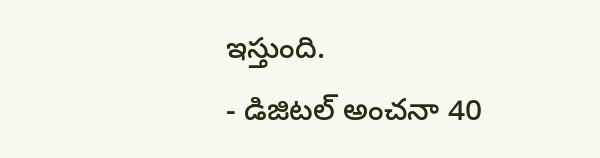ఇస్తుంది.
- డిజిటల్ అంచనా 40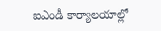ఐఎండీ కార్యాలయాల్లో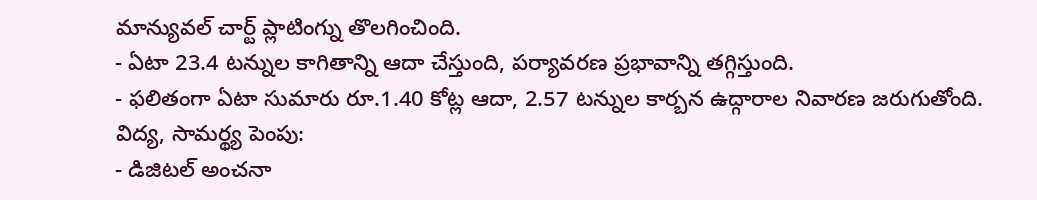మాన్యువల్ చార్ట్ ప్లాటింగ్ను తొలగించింది.
- ఏటా 23.4 టన్నుల కాగితాన్ని ఆదా చేస్తుంది, పర్యావరణ ప్రభావాన్ని తగ్గిస్తుంది.
- ఫలితంగా ఏటా సుమారు రూ.1.40 కోట్ల ఆదా, 2.57 టన్నుల కార్బన ఉద్గారాల నివారణ జరుగుతోంది.
విద్య, సామర్థ్య పెంపు:
- డిజిటల్ అంచనా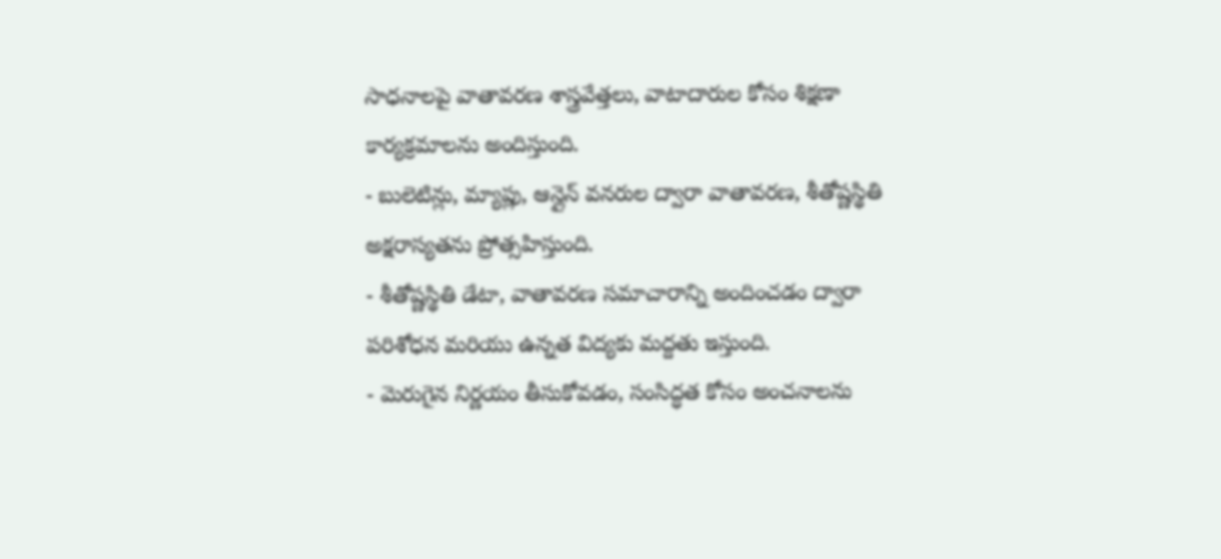సాధనాలపై వాతావరణ శాస్త్రవేత్తలు, వాటాదారుల కోసం శిక్షణా కార్యక్రమాలను అందిస్తుంది.
- బులెటిన్లు, మ్యాప్లు, ఆన్లైన్ వనరుల ద్వారా వాతావరణ, శీతోష్ణస్థితి అక్షరాస్యతను ప్రోత్సహిస్తుంది.
- శీతోష్ణస్థితి డేటా, వాతావరణ సమాచారాన్ని అందించడం ద్వారా పరిశోధన మరియు ఉన్నత విద్యకు మద్దతు ఇస్తుంది.
- మెరుగైన నిర్ణయం తీసుకోవడం, సంసిద్ధత కోసం అంచనాలను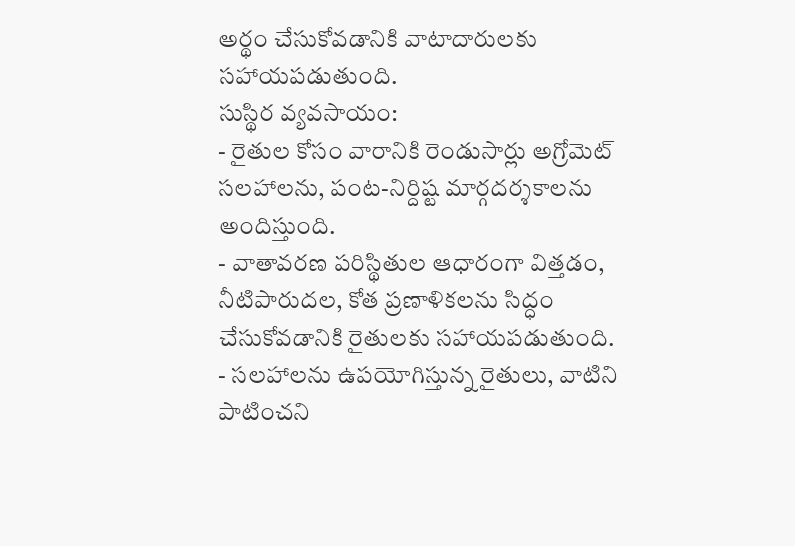అర్థం చేసుకోవడానికి వాటాదారులకు సహాయపడుతుంది.
సుస్థిర వ్యవసాయం:
- రైతుల కోసం వారానికి రెండుసార్లు అగ్రోమెట్ సలహాలను, పంట-నిర్దిష్ట మార్గదర్శకాలను అందిస్తుంది.
- వాతావరణ పరిస్థితుల ఆధారంగా విత్తడం, నీటిపారుదల, కోత ప్రణాళికలను సిద్ధం చేసుకోవడానికి రైతులకు సహాయపడుతుంది.
- సలహాలను ఉపయోగిస్తున్న రైతులు, వాటిని పాటించని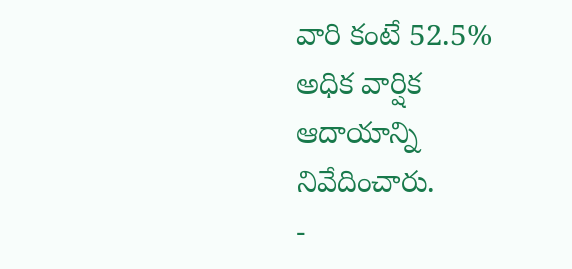వారి కంటే 52.5% అధిక వార్షిక ఆదాయాన్ని నివేదించారు.
-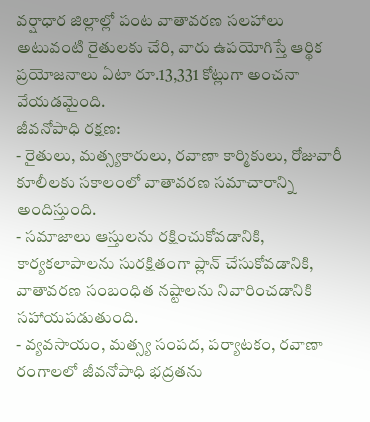వర్షాధార జిల్లాల్లో పంట వాతావరణ సలహాలు అటువంటి రైతులకు చేరి, వారు ఉపయోగిస్తే ఆర్థిక ప్రయోజనాలు ఏటా రూ.13,331 కోట్లుగా అంచనా వేయడమైంది.
జీవనోపాధి రక్షణ:
- రైతులు, మత్స్యకారులు, రవాణా కార్మికులు, రోజువారీ కూలీలకు సకాలంలో వాతావరణ సమాచారాన్ని అందిస్తుంది.
- సమాజాలు ఆస్తులను రక్షించుకోవడానికి, కార్యకలాపాలను సురక్షితంగా ప్లాన్ చేసుకోవడానికి, వాతావరణ సంబంధిత నష్టాలను నివారించడానికి సహాయపడుతుంది.
- వ్యవసాయం, మత్స్య సంపద, పర్యాటకం, రవాణా రంగాలలో జీవనోపాధి భద్రతను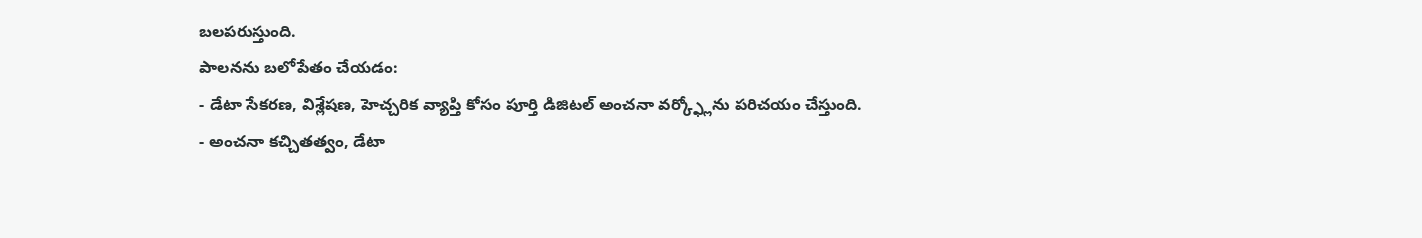బలపరుస్తుంది.
పాలనను బలోపేతం చేయడం:
- డేటా సేకరణ, విశ్లేషణ, హెచ్చరిక వ్యాప్తి కోసం పూర్తి డిజిటల్ అంచనా వర్క్ఫ్లోను పరిచయం చేస్తుంది.
- అంచనా కచ్చితత్వం, డేటా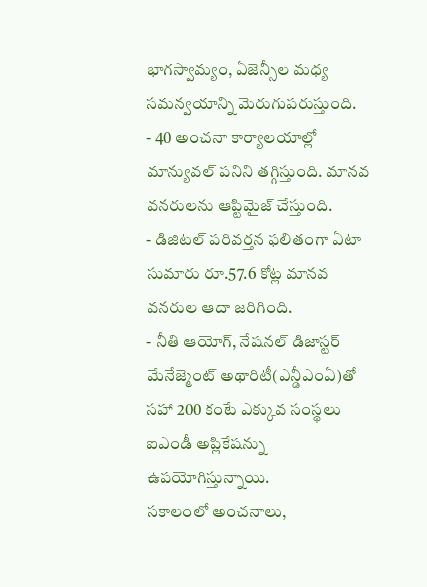భాగస్వామ్యం, ఏజెన్సీల మధ్య సమన్వయాన్ని మెరుగుపరుస్తుంది.
- 40 అంచనా కార్యాలయాల్లో మాన్యువల్ పనిని తగ్గిస్తుంది. మానవ వనరులను ఆప్టిమైజ్ చేస్తుంది.
- డిజిటల్ పరివర్తన ఫలితంగా ఏటా సుమారు రూ.57.6 కోట్ల మానవ వనరుల ఆదా జరిగింది.
- నీతి ఆయోగ్, నేషనల్ డిజాస్టర్ మేనేజ్మెంట్ అథారిటీ(ఎన్డీఎంఏ)తో సహా 200 కంటే ఎక్కువ సంస్థలు ఐఎండీ అప్లికేషన్ను ఉపయోగిస్తున్నాయి.
సకాలంలో అంచనాలు,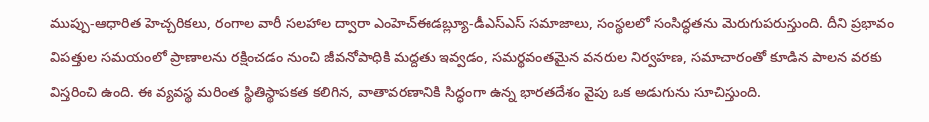ముప్పు-ఆధారిత హెచ్చరికలు, రంగాల వారీ సలహాల ద్వారా ఎంహెచ్ఈడబ్ల్యూ-డీఎస్ఎస్ సమాజాలు, సంస్థలలో సంసిద్ధతను మెరుగుపరుస్తుంది. దీని ప్రభావం విపత్తుల సమయంలో ప్రాణాలను రక్షించడం నుంచి జీవనోపాధికి మద్దతు ఇవ్వడం, సమర్థవంతమైన వనరుల నిర్వహణ, సమాచారంతో కూడిన పాలన వరకు విస్తరించి ఉంది. ఈ వ్యవస్థ మరింత స్థితిస్థాపకత కలిగిన, వాతావరణానికి సిద్ధంగా ఉన్న భారతదేశం వైపు ఒక అడుగును సూచిస్తుంది.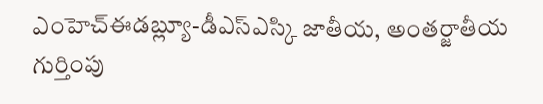ఎంహెచ్ఈడబ్ల్యూ-డీఎస్ఎస్కి జాతీయ, అంతర్జాతీయ గుర్తింపు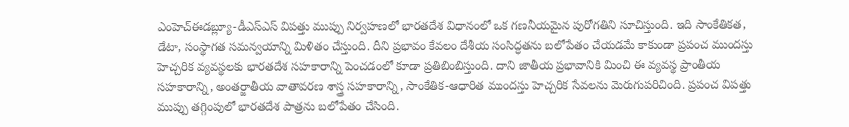ఎంహెచ్ఈడబ్ల్యూ-డీఎస్ఎస్ విపత్తు ముప్పు నిర్వహణలో భారతదేశ విధానంలో ఒక గణనీయమైన పురోగతిని సూచిస్తుంది. ఇది సాంకేతికత, డేటా, సంస్థాగత సమన్వయాన్ని మిళితం చేస్తుంది. దీని ప్రభావం కేవలం దేశీయ సంసిద్ధతను బలోపేతం చేయడమే కాకుండా ప్రపంచ ముందస్తు హెచ్చరిక వ్యవస్థలకు భారతదేశ సహకారాన్ని పెంచడంలో కూడా ప్రతిబింబిస్తుంది. దాని జాతీయ ప్రభావానికి మించి ఈ వ్యవస్థ ప్రాంతీయ సహకారాన్ని, అంతర్జాతీయ వాతావరణ శాస్త్ర సహకారాన్ని, సాంకేతిక-ఆధారిత ముందస్తు హెచ్చరిక సేవలను మెరుగుపరిచింది. ప్రపంచ విపత్తు ముప్పు తగ్గింపులో భారతదేశ పాత్రను బలోపేతం చేసింది.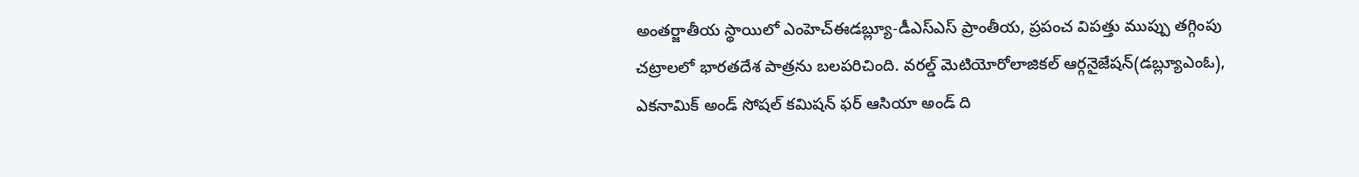అంతర్జాతీయ స్థాయిలో ఎంహెచ్ఈడబ్ల్యూ-డీఎస్ఎస్ ప్రాంతీయ, ప్రపంచ విపత్తు ముప్పు తగ్గింపు చట్రాలలో భారతదేశ పాత్రను బలపరిచింది. వరల్డ్ మెటియోరోలాజికల్ ఆర్గనైజేషన్(డబ్ల్యూఎంఓ), ఎకనామిక్ అండ్ సోషల్ కమిషన్ ఫర్ ఆసియా అండ్ ది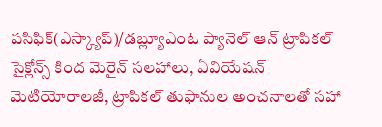పసిఫిక్(ఎస్క్యాప్)/డబ్ల్యూఎంఓ ప్యానెల్ ఆన్ ట్రాపికల్ సైక్లోన్స్ కింద మెరైన్ సలహాలు, ఏవియేషన్ మెటియోరాలజీ, ట్రాపికల్ తుఫానుల అంచనాలతో సహా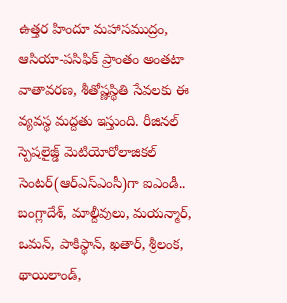ఉత్తర హిందూ మహాసముద్రం, ఆసియా-పసిఫిక్ ప్రాంతం అంతటా వాతావరణ, శీతోష్ణస్థితి సేవలకు ఈ వ్యవస్థ మద్దతు ఇస్తుంది. రీజినల్ స్పెషలైజ్డ్ మెటియోరోలాజికల్ సెంటర్(ఆర్ఎస్ఎంసీ)గా ఐఎండీ.. బంగ్లాదేశ్, మాల్దీవులు, మయన్మార్, ఒమన్, పాకిస్థాన్, ఖతార్, శ్రీలంక, థాయిలాండ్,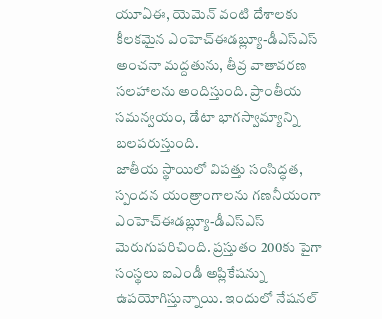యూఏఈ, యెమెన్ వంటి దేశాలకు కీలకమైన ఎంహెచ్ఈడబ్ల్యూ-డీఎస్ఎస్ అంచనా మద్దతును, తీవ్ర వాతావరణ సలహాలను అందిస్తుంది. ప్రాంతీయ సమన్వయం, డేటా భాగస్వామ్యాన్ని బలపరుస్తుంది.
జాతీయ స్థాయిలో విపత్తు సంసిద్ధత, స్పందన యంత్రాంగాలను గణనీయంగా ఎంహెచ్ఈడబ్ల్యూ-డీఎస్ఎస్ మెరుగుపరిచింది. ప్రస్తుతం 200కు పైగా సంస్థలు ఐఎండీ అప్లికేషన్ను ఉపయోగిస్తున్నాయి. ఇందులో నేషనల్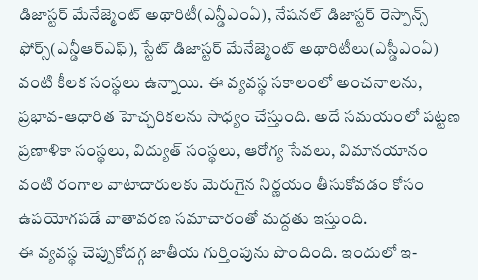డిజాస్టర్ మేనేజ్మెంట్ అథారిటీ(ఎన్డీఎంఏ), నేషనల్ డిజాస్టర్ రెస్పాన్స్ ఫోర్స్(ఎన్డీఆర్ఎఫ్), స్టేట్ డిజాస్టర్ మేనేజ్మెంట్ అథారిటీలు(ఎస్డీఎంఏ) వంటి కీలక సంస్థలు ఉన్నాయి. ఈ వ్యవస్థ సకాలంలో అంచనాలను, ప్రభావ-ఆధారిత హెచ్చరికలను సాధ్యం చేస్తుంది. అదే సమయంలో పట్టణ ప్రణాళికా సంస్థలు, విద్యుత్ సంస్థలు, ఆరోగ్య సేవలు, విమానయానం వంటి రంగాల వాటాదారులకు మెరుగైన నిర్ణయం తీసుకోవడం కోసం ఉపయోగపడే వాతావరణ సమాచారంతో మద్దతు ఇస్తుంది.
ఈ వ్యవస్థ చెప్పుకోదగ్గ జాతీయ గుర్తింపును పొందింది. ఇందులో ఇ-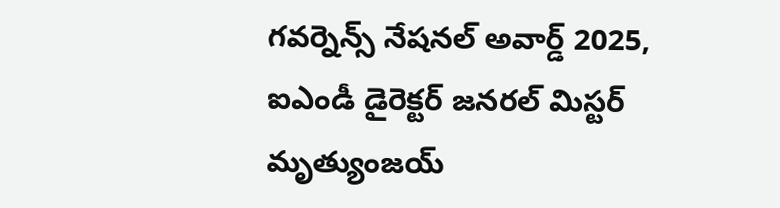గవర్నెన్స్ నేషనల్ అవార్డ్ 2025, ఐఎండీ డైరెక్టర్ జనరల్ మిస్టర్ మృత్యుంజయ్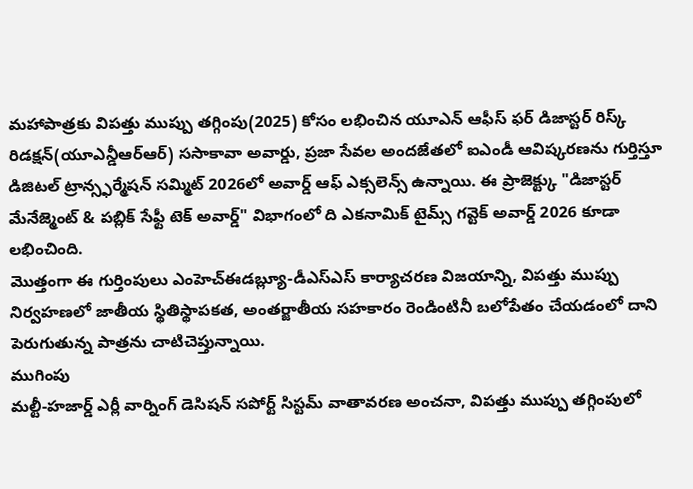మహాపాత్రకు విపత్తు ముప్పు తగ్గింపు(2025) కోసం లభించిన యూఎన్ ఆఫీస్ ఫర్ డిజాస్టర్ రిస్క్ రిడక్షన్(యూఎన్డీఆర్ఆర్) ససాకావా అవార్డు, ప్రజా సేవల అందజేతలో ఐఎండీ ఆవిష్కరణను గుర్తిస్తూ డిజిటల్ ట్రాన్స్ఫర్మేషన్ సమ్మిట్ 2026లో అవార్డ్ ఆఫ్ ఎక్సలెన్స్ ఉన్నాయి. ఈ ప్రాజెక్ట్కు "డిజాస్టర్ మేనేజ్మెంట్ & పబ్లిక్ సేఫ్టీ టెక్ అవార్డ్" విభాగంలో ది ఎకనామిక్ టైమ్స్ గవ్టెక్ అవార్డ్ 2026 కూడా లభించింది.
మొత్తంగా ఈ గుర్తింపులు ఎంహెచ్ఈడబ్ల్యూ-డీఎస్ఎస్ కార్యాచరణ విజయాన్ని, విపత్తు ముప్పు నిర్వహణలో జాతీయ స్థితిస్థాపకత, అంతర్జాతీయ సహకారం రెండింటినీ బలోపేతం చేయడంలో దాని పెరుగుతున్న పాత్రను చాటిచెప్తున్నాయి.
ముగింపు
మల్టీ-హజార్డ్ ఎర్లీ వార్నింగ్ డెసిషన్ సపోర్ట్ సిస్టమ్ వాతావరణ అంచనా, విపత్తు ముప్పు తగ్గింపులో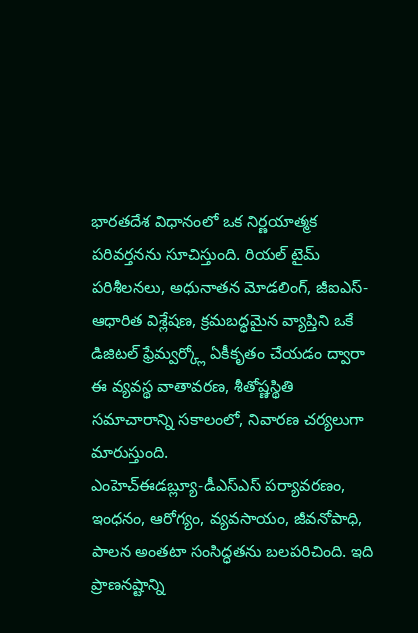భారతదేశ విధానంలో ఒక నిర్ణయాత్మక పరివర్తనను సూచిస్తుంది. రియల్ టైమ్ పరిశీలనలు, అధునాతన మోడలింగ్, జీఐఎస్-ఆధారిత విశ్లేషణ, క్రమబద్ధమైన వ్యాప్తిని ఒకే డిజిటల్ ఫ్రేమ్వర్క్లో ఏకీకృతం చేయడం ద్వారా ఈ వ్యవస్థ వాతావరణ, శీతోష్ణస్థితి సమాచారాన్ని సకాలంలో, నివారణ చర్యలుగా మారుస్తుంది.
ఎంహెచ్ఈడబ్ల్యూ-డీఎస్ఎస్ పర్యావరణం, ఇంధనం, ఆరోగ్యం, వ్యవసాయం, జీవనోపాధి, పాలన అంతటా సంసిద్ధతను బలపరిచింది. ఇది ప్రాణనష్టాన్ని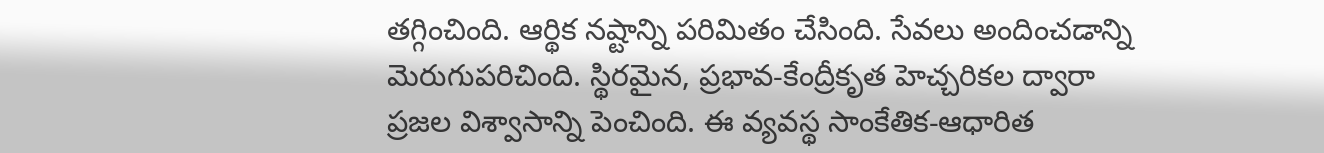తగ్గించింది. ఆర్థిక నష్టాన్ని పరిమితం చేసింది. సేవలు అందించడాన్ని మెరుగుపరిచింది. స్థిరమైన, ప్రభావ-కేంద్రీకృత హెచ్చరికల ద్వారా ప్రజల విశ్వాసాన్ని పెంచింది. ఈ వ్యవస్థ సాంకేతిక-ఆధారిత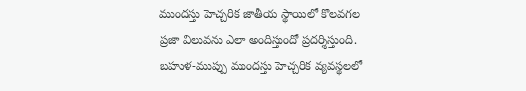ముందస్తు హెచ్చరిక జాతీయ స్థాయిలో కొలవగల ప్రజా విలువను ఎలా అందిస్తుందో ప్రదర్శిస్తుంది. బహుళ-ముప్పు ముందస్తు హెచ్చరిక వ్యవస్థలలో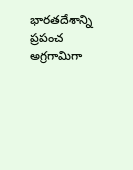భారతదేశాన్ని ప్రపంచ అగ్రగామిగా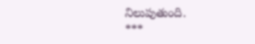నిలుపుతుంది.
***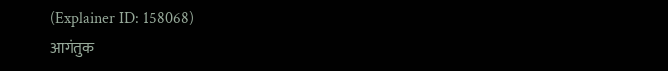(Explainer ID: 158068)
आगंतुक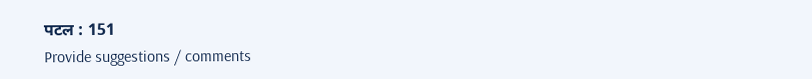पटल : 151
Provide suggestions / comments